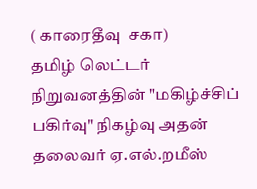( காரைதீவு  சகா)
தமிழ் லெட்டர் நிறுவனத்தின் "மகிழ்ச்சிப் பகிர்வு" நிகழ்வு அதன் தலைவர் ஏ.எல்.றமீஸ்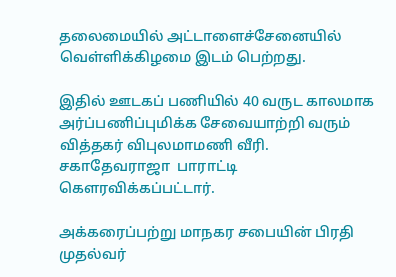தலைமையில் அட்டாளைச்சேனையில் வெள்ளிக்கிழமை இடம் பெற்றது.

இதில் ஊடகப் பணியில் 40 வருட காலமாக அர்ப்பணிப்புமிக்க சேவையாற்றி வரும் வித்தகர் விபுலமாமணி வீரி. சகாதேவராஜா  பாராட்டி கெளரவிக்கப்பட்டார்.

அக்கரைப்பற்று மாநகர சபையின் பிரதி முதல்வர்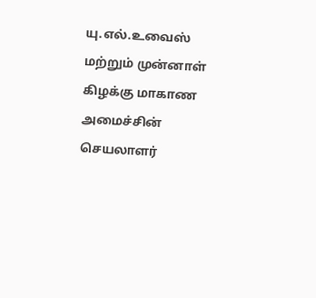யு.எல்.உவைஸ் மற்றும் முன்னாள் கிழக்கு மாகாண அமைச்சின் செயலாளர்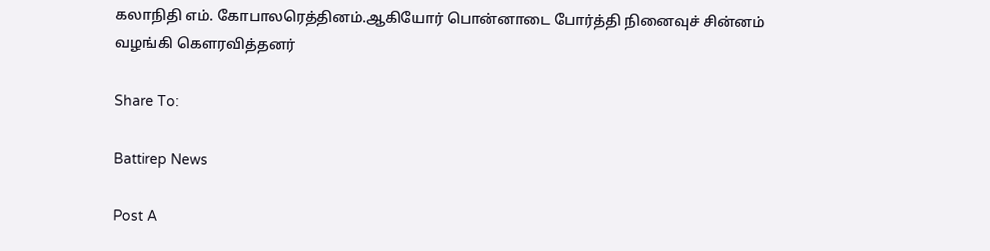கலாநிதி எம். கோபாலரெத்தினம்.ஆகியோர் பொன்னாடை போர்த்தி நினைவுச் சின்னம் வழங்கி கெளரவித்தனர்

Share To:

Battirep News

Post A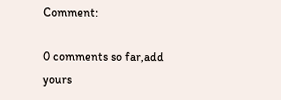Comment:

0 comments so far,add yours